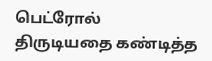பெட்ரோல் திருடியதை கண்டித்த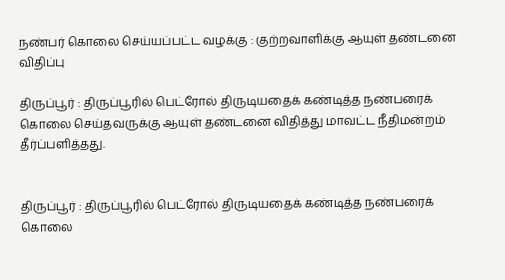நண்பர் கொலை செய்யப்பட்ட வழக்கு : குற்றவாளிக்கு ஆயுள் தண்டனை விதிப்பு

திருப்பூர் : திருப்பூரில் பெட்ரோல் திருடியதைக் கண்டித்த நண்பரைக் கொலை செய்தவருக்கு ஆயுள் தண்டனை விதித்து மாவட்ட நீதிமன்றம் தீர்ப்பளித்தது.


திருப்பூர் : திருப்பூரில் பெட்ரோல் திருடியதைக் கண்டித்த நண்பரைக் கொலை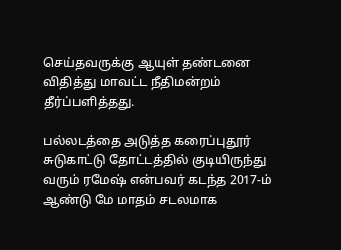செய்தவருக்கு ஆயுள் தண்டனை விதித்து மாவட்ட நீதிமன்றம் தீர்ப்பளித்தது.

பல்லடத்தை அடுத்த கரைப்புதூர் சுடுகாட்டு தோட்டத்தில் குடியிருந்து வரும் ரமேஷ் என்பவர் கடந்த 2017-ம் ஆண்டு மே மாதம் சடலமாக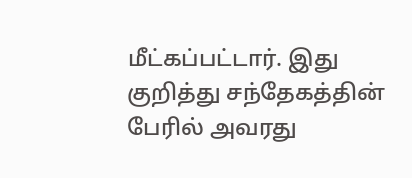மீட்கப்பட்டார். இது குறித்து சந்தேகத்தின் பேரில் அவரது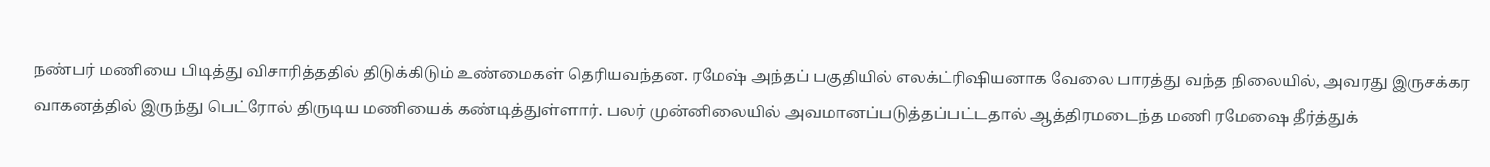நண்பர் மணியை பிடித்து விசாரித்ததில் திடுக்கிடும் உண்மைகள் தெரியவந்தன. ரமேஷ் அந்தப் பகுதியில் எலக்ட்ரிஷியனாக வேலை பாரத்து வந்த நிலையில், அவரது இருசக்கர வாகனத்தில் இருந்து பெட்ரோல் திருடிய மணியைக் கண்டித்துள்ளார். பலர் முன்னிலையில் அவமானப்படுத்தப்பட்டதால் ஆத்திரமடைந்த மணி ரமேஷை தீர்த்துக்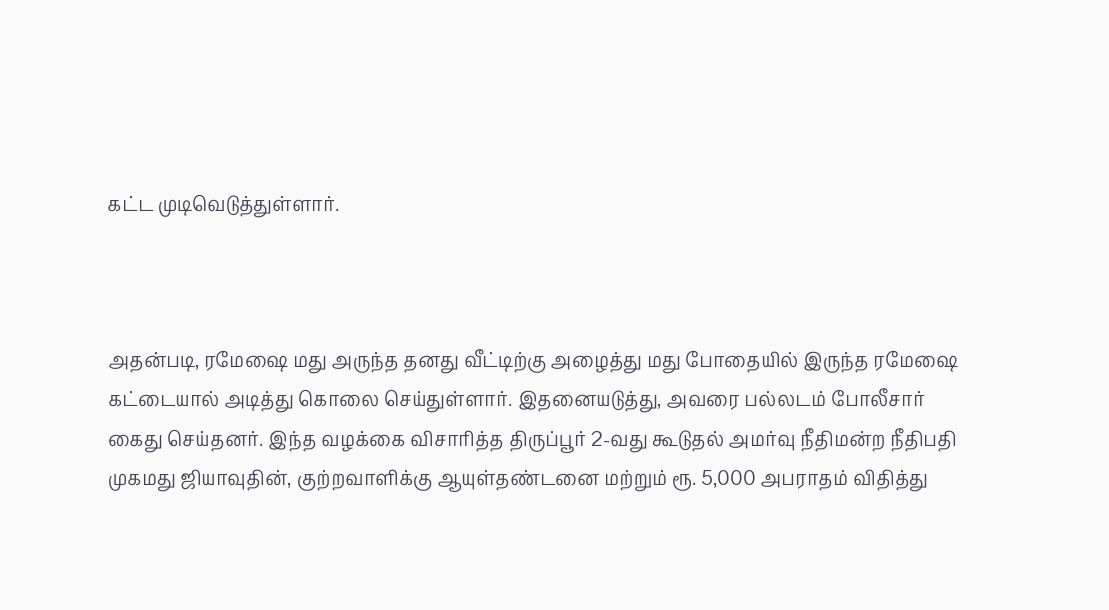கட்ட முடிவெடுத்துள்ளார்.



அதன்படி, ரமேஷை மது அருந்த தனது வீட்டிற்கு அழைத்து மது போதையில் இருந்த ரமேஷை கட்டையால் அடித்து கொலை செய்துள்ளார். இதனையடுத்து, அவரை பல்லடம் போலீசார் கைது செய்தனர். இந்த வழக்கை விசாரித்த திருப்பூர் 2-வது கூடுதல் அமர்வு நீதிமன்ற நீதிபதி முகமது ஜியாவுதின், குற்றவாளிக்கு ஆயுள்தண்டனை மற்றும் ரூ. 5,000 அபராதம் விதித்து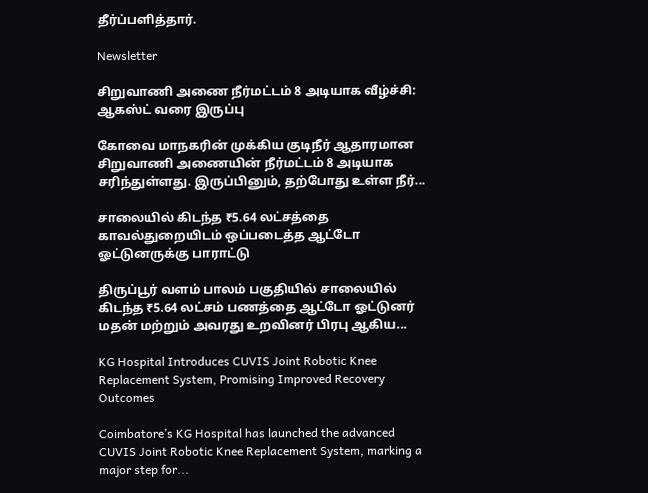தீர்ப்பளித்தார்.

Newsletter

சிறுவாணி அணை நீர்மட்டம் 8 அடியாக வீழ்ச்சி: ஆகஸ்ட் வரை இருப்பு

கோவை மாநகரின் முக்கிய குடிநீர் ஆதாரமான சிறுவாணி அணையின் நீர்மட்டம் 8 அடியாக சரிந்துள்ளது. இருப்பினும், தற்போது உள்ள நீர்...

சாலையில் கிடந்த ₹5.64 லட்சத்தை காவல்துறையிடம் ஒப்படைத்த ஆட்டோ ஓட்டுனருக்கு பாராட்டு

திருப்பூர் வளம் பாலம் பகுதியில் சாலையில் கிடந்த ₹5.64 லட்சம் பணத்தை ஆட்டோ ஓட்டுனர் மதன் மற்றும் அவரது உறவினர் பிரபு ஆகிய...

KG Hospital Introduces CUVIS Joint Robotic Knee Replacement System, Promising Improved Recovery Outcomes

Coimbatore’s KG Hospital has launched the advanced CUVIS Joint Robotic Knee Replacement System, marking a major step for...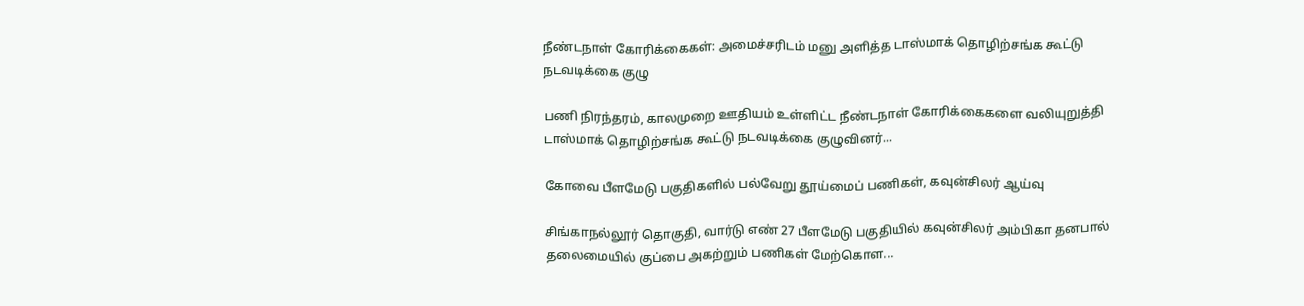நீண்டநாள் கோரிக்கைகள்: அமைச்சரிடம் மனு அளித்த டாஸ்மாக் தொழிற்சங்க கூட்டு நடவடிக்கை குழு

பணி நிரந்தரம், காலமுறை ஊதியம் உள்ளிட்ட நீண்டநாள் கோரிக்கைகளை வலியுறுத்தி டாஸ்மாக் தொழிற்சங்க கூட்டு நடவடிக்கை குழுவினர்...

கோவை பீளமேடு பகுதிகளில் பல்வேறு தூய்மைப் பணிகள், கவுன்சிலர் ஆய்வு

சிங்காநல்லூர் தொகுதி, வார்டு எண் 27 பீளமேடு பகுதியில் கவுன்சிலர் அம்பிகா தனபால் தலைமையில் குப்பை அகற்றும் பணிகள் மேற்கொள...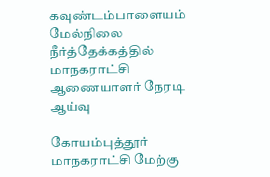கவுண்டம்பாளையம் மேல்நிலை நீர்த்தேக்கத்தில் மாநகராட்சி ஆணையாளர் நேரடி ஆய்வு

கோயம்புத்தூர் மாநகராட்சி மேற்கு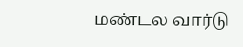மண்டல வார்டு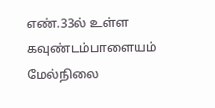எண்.33ல் உள்ள கவுண்டம்பாளையம் மேல்நிலை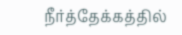நீர்த்தேக்கத்தில்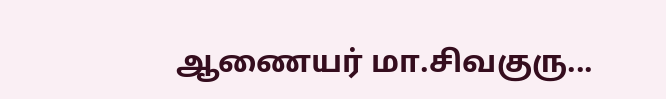ஆணையர் மா.சிவகுரு...